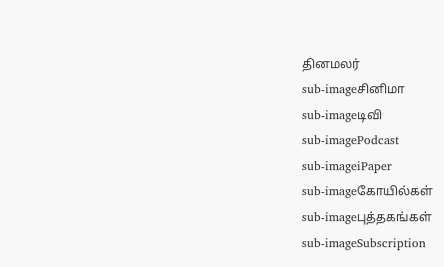தினமலர்
sub-imageசினிமா
sub-imageடிவி
sub-imagePodcast
sub-imageiPaper
sub-imageகோயில்கள்
sub-imageபுத்தகங்கள்
sub-imageSubscription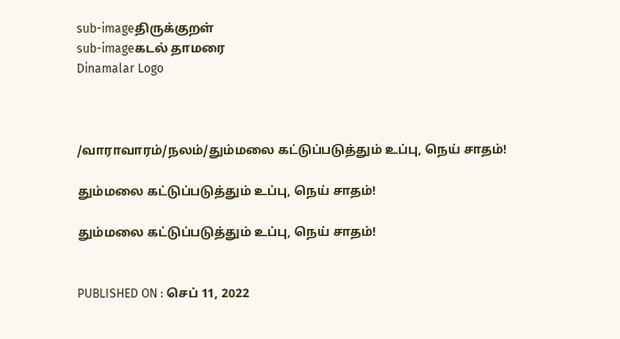sub-imageதிருக்குறள்
sub-imageகடல் தாமரை
Dinamalar Logo



/வாராவாரம்/நலம்/தும்மலை கட்டுப்படுத்தும் உப்பு, நெய் சாதம்!

தும்மலை கட்டுப்படுத்தும் உப்பு, நெய் சாதம்!

தும்மலை கட்டுப்படுத்தும் உப்பு, நெய் சாதம்!


PUBLISHED ON : செப் 11, 2022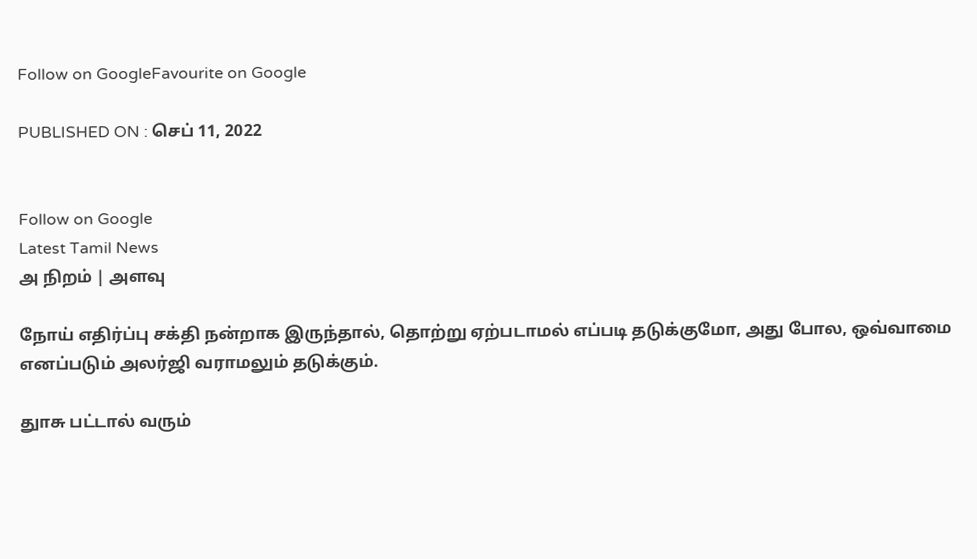Follow on GoogleFavourite on Google

PUBLISHED ON : செப் 11, 2022


Follow on Google
Latest Tamil News
அ நிறம் | அளவு

நோய் எதிர்ப்பு சக்தி நன்றாக இருந்தால், தொற்று ஏற்படாமல் எப்படி தடுக்குமோ, அது போல, ஒவ்வாமை எனப்படும் அலர்ஜி வராமலும் தடுக்கும்.

துாசு பட்டால் வரும்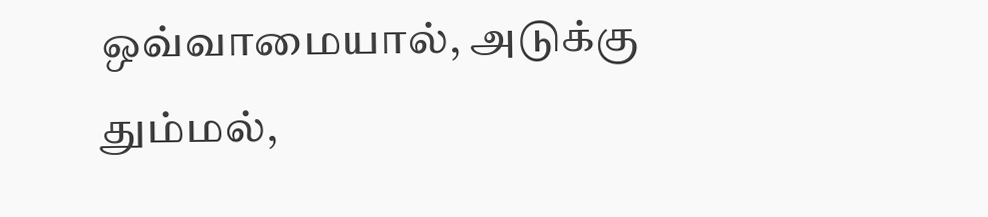ஒவ்வாமையால், அடுக்கு தும்மல்,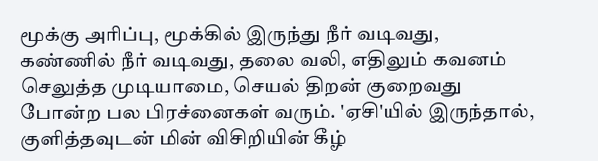மூக்கு அரிப்பு, மூக்கில் இருந்து நீர் வடிவது, கண்ணில் நீர் வடிவது, தலை வலி, எதிலும் கவனம் செலுத்த முடியாமை, செயல் திறன் குறைவது போன்ற பல பிரச்னைகள் வரும். 'ஏசி'யில் இருந்தால், குளித்தவுடன் மின் விசிறியின் கீழ்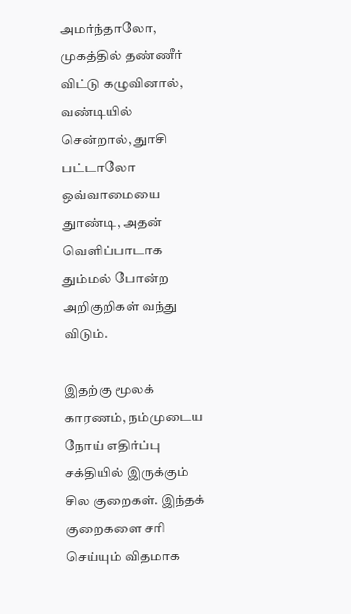அமர்ந்தாலோ, முகத்தில் தண்ணீர் விட்டு கழுவினால், வண்டியில் சென்றால், துாசி பட்டாலோ ஒவ்வாமையை துாண்டி, அதன் வெளிப்பாடாக தும்மல் போன்ற அறிகுறிகள் வந்து விடும்.

இதற்கு மூலக் காரணம், நம்முடைய நோய் எதிர்ப்பு சக்தியில் இருக்கும் சில குறைகள். இந்தக் குறைகளை சரி செய்யும் விதமாக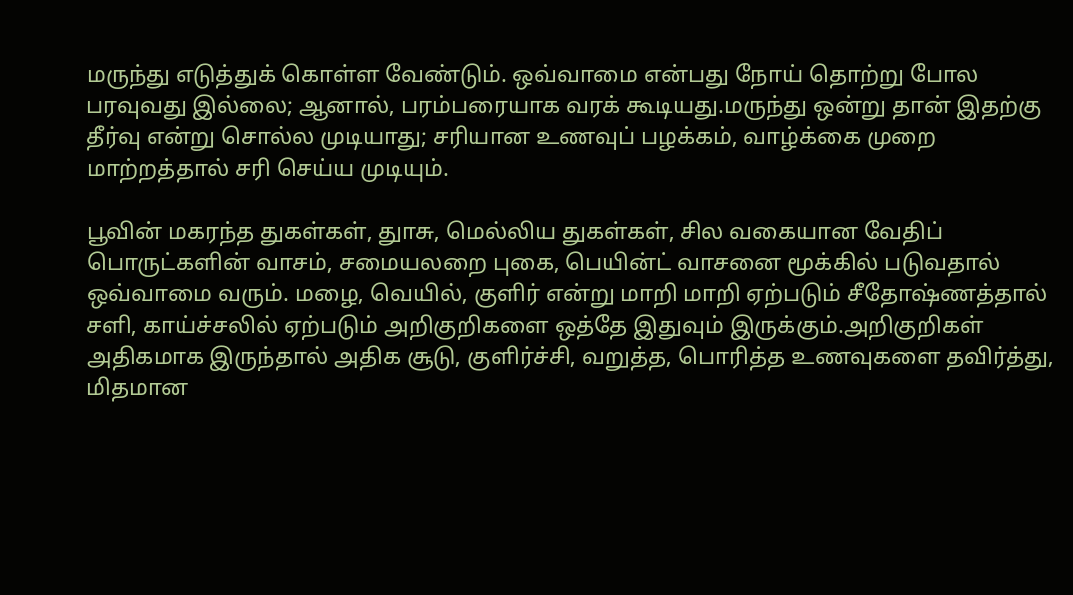மருந்து எடுத்துக் கொள்ள வேண்டும். ஒவ்வாமை என்பது நோய் தொற்று போல பரவுவது இல்லை; ஆனால், பரம்பரையாக வரக் கூடியது.மருந்து ஒன்று தான் இதற்கு தீர்வு என்று சொல்ல முடியாது; சரியான உணவுப் பழக்கம், வாழ்க்கை முறை மாற்றத்தால் சரி செய்ய முடியும்.

பூவின் மகரந்த துகள்கள், துாசு, மெல்லிய துகள்கள், சில வகையான வேதிப் பொருட்களின் வாசம், சமையலறை புகை, பெயின்ட் வாசனை மூக்கில் படுவதால் ஒவ்வாமை வரும். மழை, வெயில், குளிர் என்று மாறி மாறி ஏற்படும் சீதோஷ்ணத்தால் சளி, காய்ச்சலில் ஏற்படும் அறிகுறிகளை ஒத்தே இதுவும் இருக்கும்.அறிகுறிகள் அதிகமாக இருந்தால் அதிக சூடு, குளிர்ச்சி, வறுத்த, பொரித்த உணவுகளை தவிர்த்து, மிதமான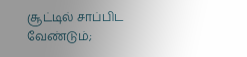சூட்டில் சாப்பிட வேண்டும்;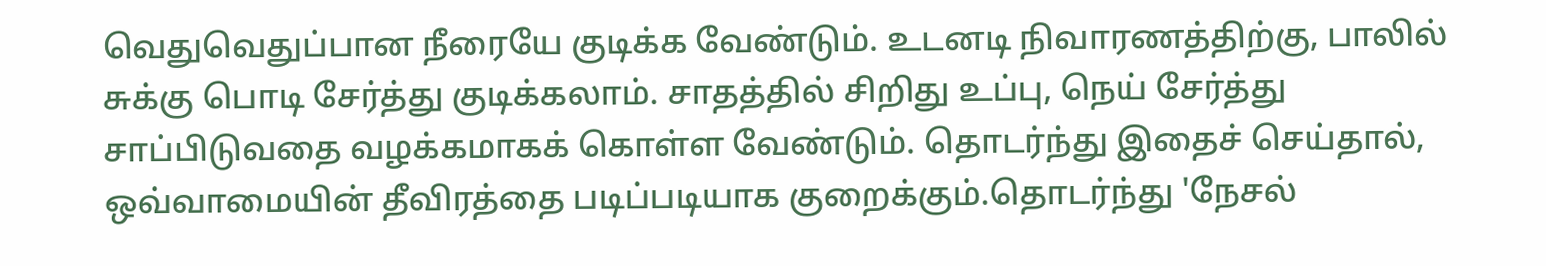வெதுவெதுப்பான நீரையே குடிக்க வேண்டும். உடனடி நிவாரணத்திற்கு, பாலில் சுக்கு பொடி சேர்த்து குடிக்கலாம். சாதத்தில் சிறிது உப்பு, நெய் சேர்த்து சாப்பிடுவதை வழக்கமாகக் கொள்ள வேண்டும். தொடர்ந்து இதைச் செய்தால், ஒவ்வாமையின் தீவிரத்தை படிப்படியாக குறைக்கும்.தொடர்ந்து 'நேசல்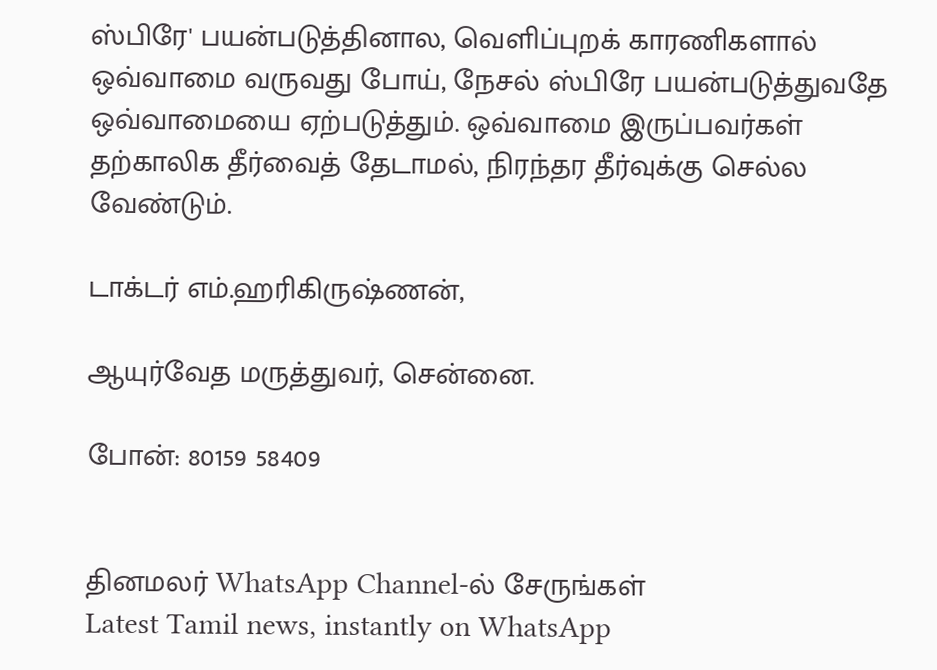ஸ்பிரே' பயன்படுத்தினால, வெளிப்புறக் காரணிகளால் ஒவ்வாமை வருவது போய், நேசல் ஸ்பிரே பயன்படுத்துவதே ஒவ்வாமையை ஏற்படுத்தும். ஒவ்வாமை இருப்பவர்கள் தற்காலிக தீர்வைத் தேடாமல், நிரந்தர தீர்வுக்கு செல்ல வேண்டும்.

டாக்டர் எம்.ஹரிகிருஷ்ணன்,

ஆயுர்வேத மருத்துவர், சென்னை.

போன்: 80159 58409


தினமலர் WhatsApp Channel-ல் சேருங்கள்
Latest Tamil news, instantly on WhatsApp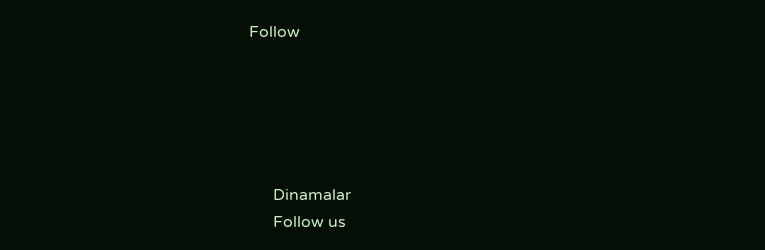Follow





      Dinamalar
      Follow us